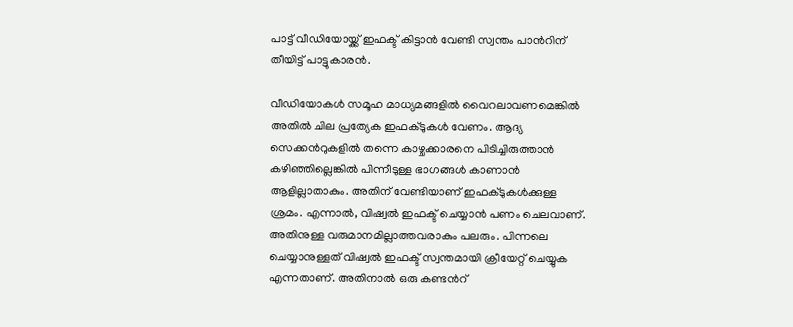പാട്ട് വീഡിയോയ്ക്ക് ഇഫക്ട് കിട്ടാന്‍ വേണ്ടി സ്വന്തം പാന്‍റിന് തീയിട്ട് പാട്ടുകാരന്‍.

വീഡിയോകൾ സമൂഹ മാധ്യമങ്ങളില്‍ വൈറലാവണമെങ്കില്‍ അതില്‍ ചില പ്രത്യേക ഇഫക്ടുകൾ വേണം. ആദ്യ സെക്കന്‍റുകളില്‍ തന്നെ കാഴ്ചക്കാരനെ പിടിച്ചിരുത്താന്‍ കഴിഞ്ഞില്ലെങ്കില്‍ പിന്നീടുള്ള ഭാഗങ്ങൾ കാണാന്‍ ആളില്ലാതാകും. അതിന് വേണ്ടിയാണ് ഇഫക്ടുകൾക്കുള്ള ശ്രമം. എന്നാൽ, വിഷ്വല്‍ ഇഫക്ട് ചെയ്യാന്‍ പണം ചെലവാണ്. അതിനുള്ള വരുമാനമില്ലാത്തവരാകും പലരും. പിന്നലെ ചെയ്യാനുള്ളത് വിഷ്വല്‍ ഇഫക്ട് സ്വന്തമായി ക്രീയേറ്റ് ചെയ്യുക എന്നതാണ്. അതിനാല്‍ ഒരു കണ്ടന്‍റ്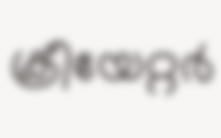ക്രീയേറ്റര്‍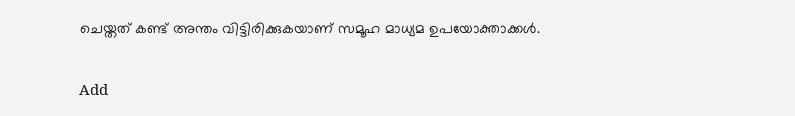ചെയ്തത് കണ്ട് അന്തം വിട്ടിരിക്കുകയാണ് സമൂഹ മാധ്യമ ഉപയോക്താക്കൾ.

Add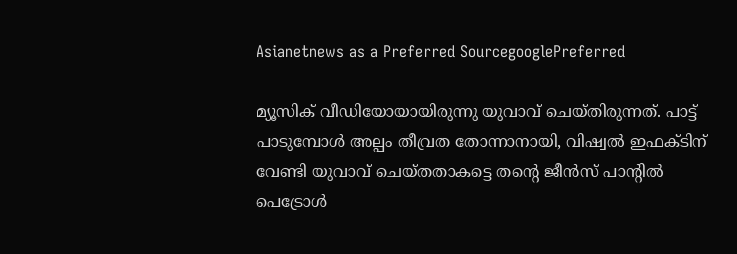Asianetnews as a Preferred SourcegooglePreferred

മ്യൂസിക് വീഡിയോയായിരുന്നു യുവാവ് ചെയ്തിരുന്നത്. പാട്ട് പാടുമ്പോൾ അല്പം തീവ്രത തോന്നാനായി, വിഷ്വല്‍ ഇഫക്ടിന് വേണ്ടി യുവാവ് ചെയ്തതാകട്ടെ തന്‍റെ ജീന്‍സ് പാന്‍റില്‍ പെട്രോൾ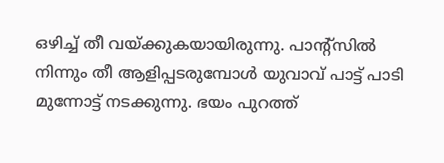ഒഴിച്ച് തീ വയ്ക്കുകയായിരുന്നു. പാന്‍റ്സില്‍ നിന്നും തീ ആളിപ്പടരുമ്പോൾ യുവാവ് പാട്ട് പാടി മുന്നോട്ട് നടക്കുന്നു. ഭയം പുറത്ത്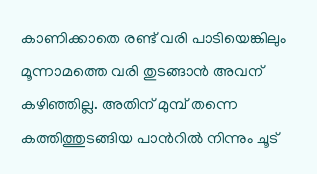കാണിക്കാതെ രണ്ട് വരി പാടിയെങ്കിലും മൂന്നാമത്തെ വരി തുടങ്ങാന്‍ അവന് കഴിഞ്ഞില്ല. അതിന് മുമ്പ് തന്നെ കത്തിത്തുടങ്ങിയ പാന്‍റില്‍ നിന്നും ചൂട്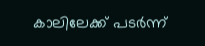കാലിലേക്ക് പടർന്ന്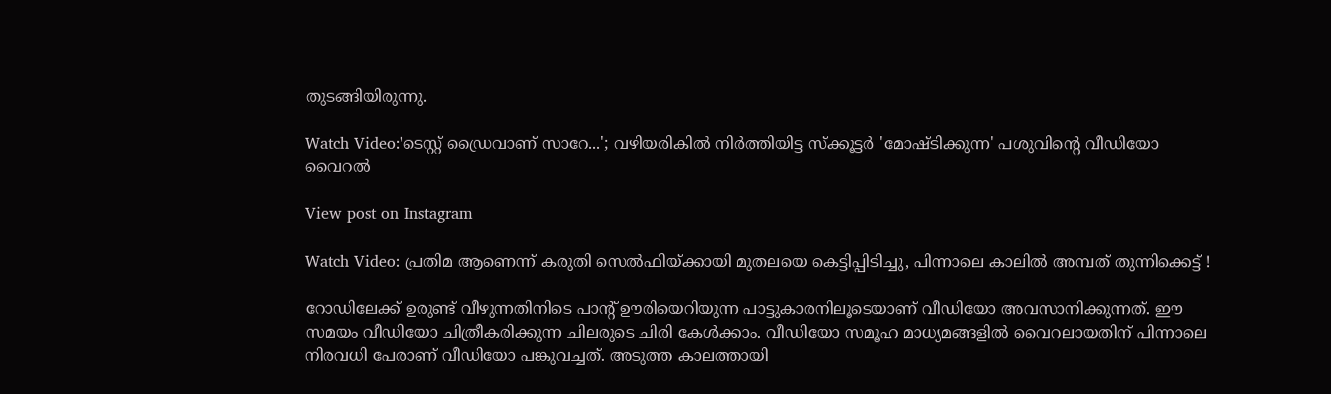തുടങ്ങിയിരുന്നു.

Watch Video:'ടെസ്റ്റ് ഡ്രൈവാണ് സാറേ...'; വഴിയരികില്‍ നിർത്തിയിട്ട സ്ക്കൂട്ടർ 'മോഷ്ടിക്കുന്ന' പശുവിന്‍റെ വീഡിയോ വൈറൽ

View post on Instagram

Watch Video: പ്രതിമ ആണെന്ന് കരുതി സെൽഫിയ്ക്കായി മുതലയെ കെട്ടിപ്പിടിച്ചു, പിന്നാലെ കാലില്‍ അമ്പത് തുന്നിക്കെട്ട് !

റോഡിലേക്ക് ഉരുണ്ട് വീഴുന്നതിനിടെ പാന്‍റ് ഊരിയെറിയുന്ന പാട്ടുകാരനിലൂടെയാണ് വീഡിയോ അവസാനിക്കുന്നത്. ഈ സമയം വീഡിയോ ചിത്രീകരിക്കുന്ന ചിലരുടെ ചിരി കേൾക്കാം. വീഡിയോ സമൂഹ മാധ്യമങ്ങളില്‍ വൈറലായതിന് പിന്നാലെ നിരവധി പേരാണ് വീഡിയോ പങ്കുവച്ചത്. അടുത്ത കാലത്തായി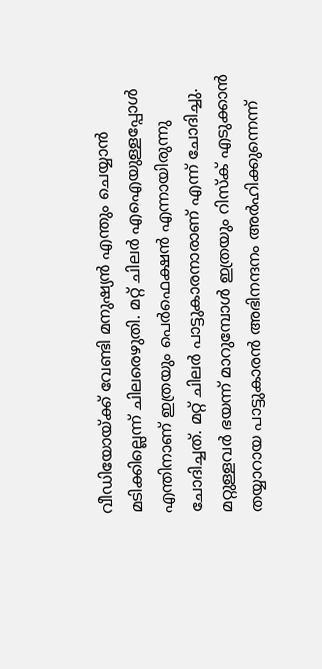വീഡിയോയ്ക്ക് വേണ്ടി മനുഷ്യന്‍ എന്തും ചെയ്യാന്‍ മടിക്കില്ലെന്ന് ചിലരെഴുതി. മറ്റ് ചിലർ എഐയുള്ളപ്പോൾ എന്തിനാണ് ഇത്രയും പെർഫെക്ഷന്‍ എന്നായിരുന്നു ചോദിച്ചത്. മറ്റ് ചിലർ പാട്ടുകാരനാരാണ് എന്ന് ചോദിച്ചു. മറ്റുള്ളവര്‍ ഭയന്ന് മാറുമ്പോൾ ഇത്രയും റിസ്ക് എടുക്കാന്‍ തയ്യാറായ പാട്ടുകാരന്‍ അഭിനന്ദനം അര്‍ഹിക്കുന്നെന്ന്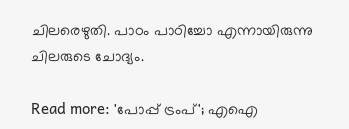ചിലരെഴുതി. പാഠം പാഠിച്ചോ എന്നായിരുന്നു ചിലരുടെ ചോദ്യം.

Read more: 'പോപ്പ് ട്രംപ്'; എഐ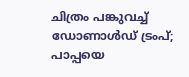ചിത്രം പങ്കുവച്ച് ഡോണാൾഡ് ട്രംപ്; പാപ്പയെ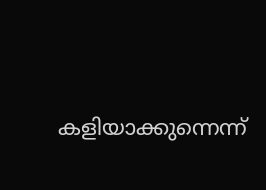കളിയാക്കുന്നെന്ന്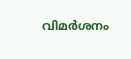വിമർശനം